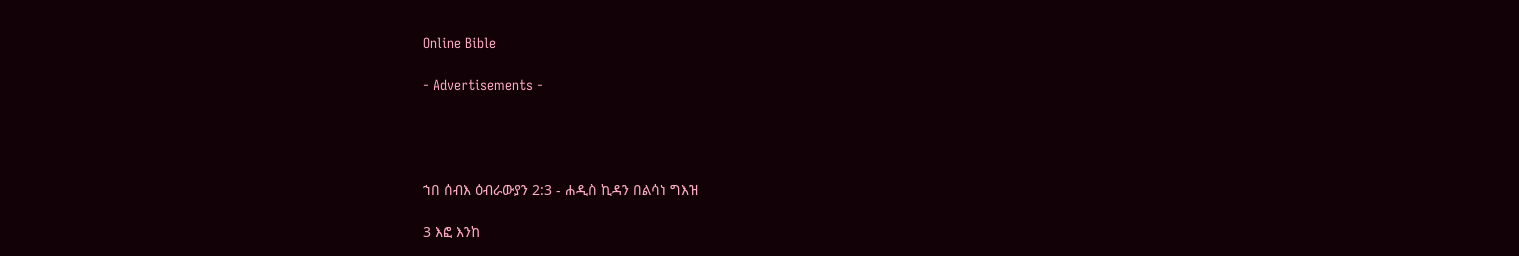Online Bible

- Advertisements -




ኀበ ሰብእ ዕብራውያን 2:3 - ሐዲስ ኪዳን በልሳነ ግእዝ

3 እፎ እንከ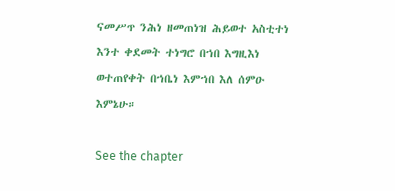ናመሥጥ ንሕነ ዘመጠነዝ ሕይወተ አስቲተነ እንተ ቀደመት ተነግሮ በኀበ እግዚእነ ወተጠየቀት በኀቤነ እምኀበ እለ ሰምዑ እምኔሁ።

See the chapter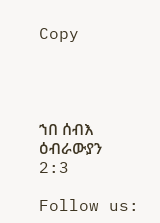Copy




ኀበ ሰብእ ዕብራውያን 2:3

Follow us: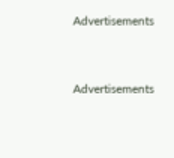Advertisements


Advertisements